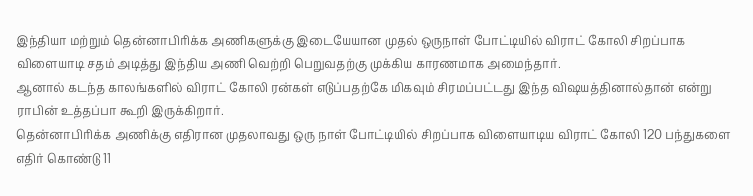இந்தியா மற்றும் தென்னாபிரிக்க அணிகளுக்கு இடையேயான முதல் ஒருநாள் போட்டியில் விராட் கோலி சிறப்பாக விளையாடி சதம் அடித்து இந்திய அணி வெற்றி பெறுவதற்கு முக்கிய காரணமாக அமைந்தார்.
ஆனால் கடந்த காலங்களில் விராட் கோலி ரன்கள் எடுப்பதற்கே மிகவும் சிரமப்பட்டது இந்த விஷயத்தினால்தான் என்று ராபின் உத்தப்பா கூறி இருக்கிறார்.
தென்னாபிரிக்க அணிக்கு எதிரான முதலாவது ஒரு நாள் போட்டியில் சிறப்பாக விளையாடிய விராட் கோலி 120 பந்துகளை எதிர் கொண்டு 11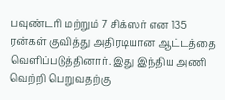பவுண்டரி மற்றும் 7 சிக்ஸர் என 135 ரன்கள் குவித்து அதிரடியான ஆட்டத்தை வெளிப்படுத்தினார். இது இந்திய அணி வெற்றி பெறுவதற்கு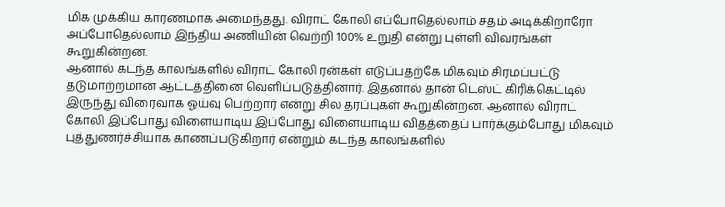மிக முக்கிய காரணமாக அமைந்தது. விராட் கோலி எப்போதெல்லாம் சதம் அடிக்கிறாரோ அப்போதெல்லாம் இந்திய அணியின் வெற்றி 100% உறுதி என்று புள்ளி விவரங்கள் கூறுகின்றன.
ஆனால் கடந்த காலங்களில் விராட் கோலி ரன்கள் எடுப்பதற்கே மிகவும் சிரமப்பட்டு தடுமாற்றமான ஆட்டத்தினை வெளிப்படுத்தினார். இதனால் தான் டெஸ்ட் கிரிக்கெட்டில் இருந்து விரைவாக ஓய்வு பெற்றார் என்று சில தரப்புகள் கூறுகின்றன. ஆனால் விராட் கோலி இப்போது விளையாடிய இப்போது விளையாடிய விதத்தைப் பார்க்கும்போது மிகவும் புத்துணர்ச்சியாக காணப்படுகிறார் என்றும் கடந்த காலங்களில்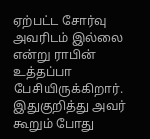ஏற்பட்ட சோர்வு அவரிடம் இல்லை என்று ராபின் உத்தப்பா பேசியிருக்கிறார்.
இதுகுறித்து அவர் கூறும் போது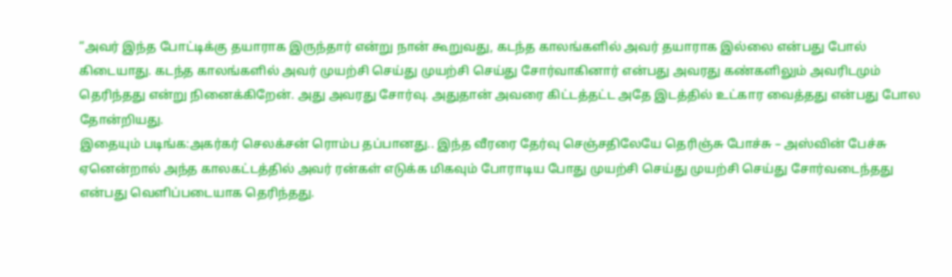“அவர் இந்த போட்டிக்கு தயாராக இருந்தார் என்று நான் கூறுவது, கடந்த காலங்களில் அவர் தயாராக இல்லை என்பது போல் கிடையாது. கடந்த காலங்களில் அவர் முயற்சி செய்து முயற்சி செய்து சோர்வாகினார் என்பது அவரது கண்களிலும் அவரிடமும் தெரிந்தது என்று நினைக்கிறேன். அது அவரது சோர்வு. அதுதான் அவரை கிட்டத்தட்ட அதே இடத்தில் உட்கார வைத்தது என்பது போல தோன்றியது.
இதையும் படிங்க:அகர்கர் செலக்சன் ரொம்ப தப்பானது.. இந்த வீரரை தேர்வு செஞ்சதிலேயே தெரிஞ்சு போச்சு – அஸ்வின் பேச்சு
ஏனென்றால் அந்த காலகட்டத்தில் அவர் ரன்கள் எடுக்க மிகவும் போராடிய போது முயற்சி செய்து முயற்சி செய்து சோர்வடைந்தது என்பது வெளிப்படையாக தெரிந்தது.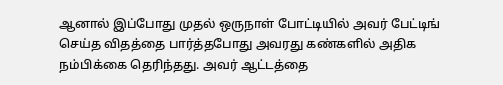ஆனால் இப்போது முதல் ஒருநாள் போட்டியில் அவர் பேட்டிங் செய்த விதத்தை பார்த்தபோது அவரது கண்களில் அதிக நம்பிக்கை தெரிந்தது. அவர் ஆட்டத்தை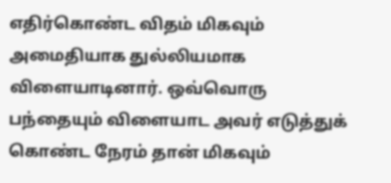எதிர்கொண்ட விதம் மிகவும் அமைதியாக துல்லியமாக விளையாடினார். ஒவ்வொரு பந்தையும் விளையாட அவர் எடுத்துக் கொண்ட நேரம் தான் மிகவும்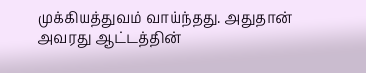முக்கியத்துவம் வாய்ந்தது. அதுதான் அவரது ஆட்டத்தின்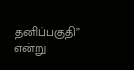தனிப்பகுதி” என்று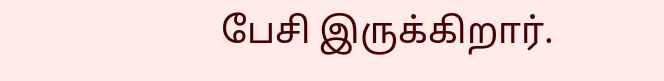பேசி இருக்கிறார்.